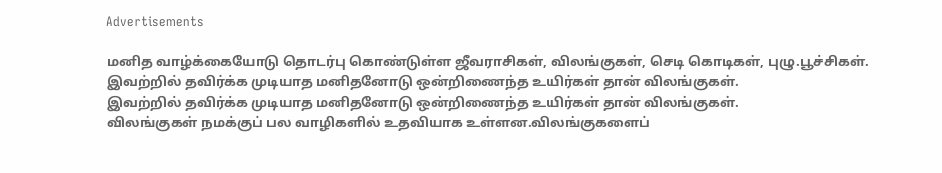Advertisements

மனித வாழ்க்கையோடு தொடர்பு கொண்டுள்ள ஜீவராசிகள், விலங்குகள், செடி கொடிகள், புழு.பூச்சிகள்.
இவற்றில் தவிர்க்க முடியாத மனிதனோடு ஒன்றிணைந்த உயிர்கள் தான் விலங்குகள்.
இவற்றில் தவிர்க்க முடியாத மனிதனோடு ஒன்றிணைந்த உயிர்கள் தான் விலங்குகள்.
விலங்குகள் நமக்குப் பல வாழிகளில் உதவியாக உள்ளன.விலங்குகளைப்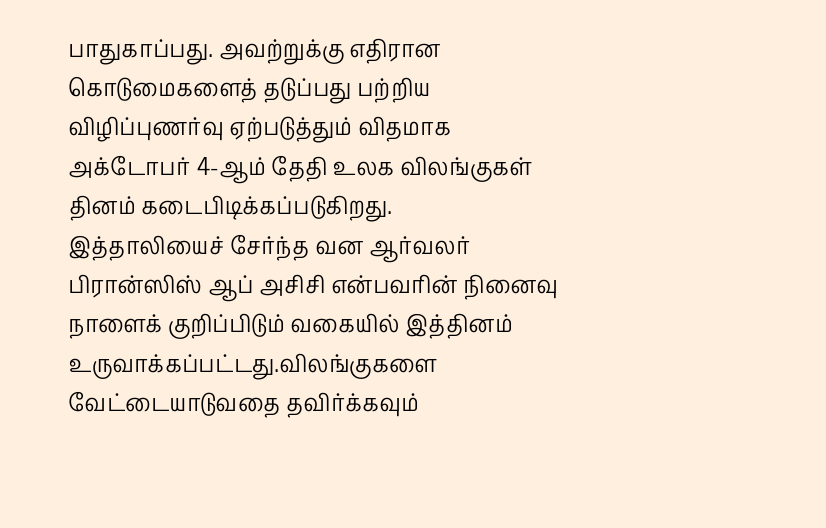பாதுகாப்பது. அவற்றுக்கு எதிரான கொடுமைகளைத் தடுப்பது பற்றிய விழிப்புணர்வு ஏற்படுத்தும் விதமாக அக்டோபர் 4-ஆம் தேதி உலக விலங்குகள் தினம் கடைபிடிக்கப்படுகிறது.
இத்தாலியைச் சேர்ந்த வன ஆர்வலர் பிரான்ஸிஸ் ஆப் அசிசி என்பவரின் நினைவு நாளைக் குறிப்பிடும் வகையில் இத்தினம் உருவாக்கப்பட்டது.விலங்குகளை வேட்டையாடுவதை தவிர்க்கவும்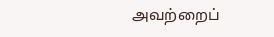அவற்றைப்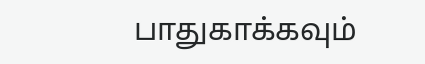பாதுகாக்கவும்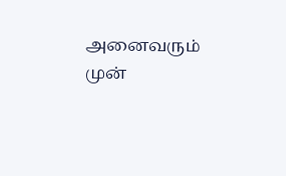அனைவரும் முன்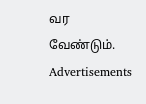வர வேண்டும்.
Advertisements